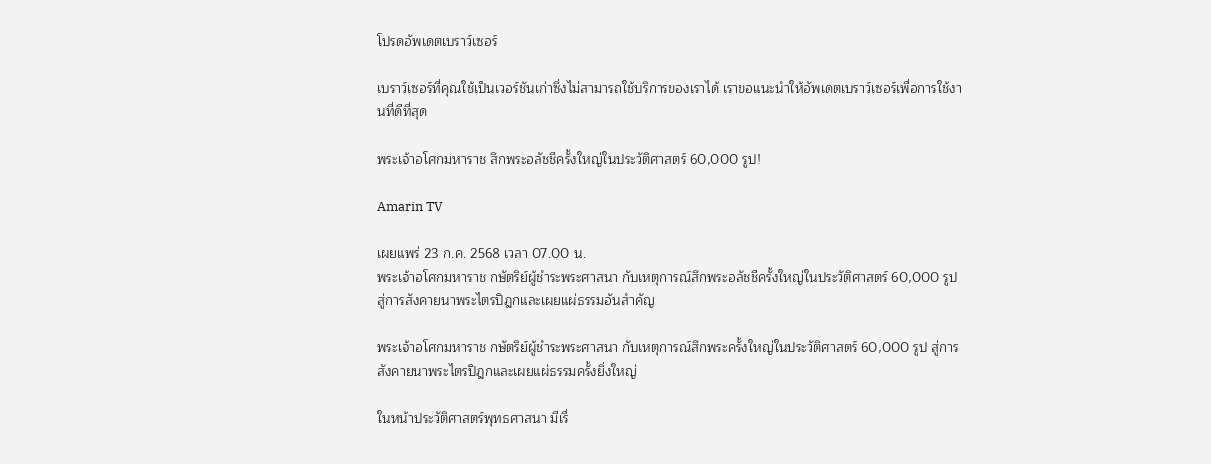โปรดอัพเดตเบราว์เซอร์

เบราว์เซอร์ที่คุณใช้เป็นเวอร์ชันเก่าซึ่งไม่สามารถใช้บริการของเราได้ เราขอแนะนำให้อัพเดตเบราว์เซอร์เพื่อการใช้งานที่ดีที่สุด

พระเจ้าอโศกมหาราช สึกพระอลัชชีครั้งใหญ่ในประวัติศาสตร์ 60,000 รูป!

Amarin TV

เผยแพร่ 23 ก.ค. 2568 เวลา 07.00 น.
พระเจ้าอโศกมหาราช กษัตริย์ผู้ชำระพระศาสนา กับเหตุการณ์สึกพระอลัชชีครั้งใหญ่ในประวัติศาสตร์ 60,000 รูป สู่การสังคายนาพระไตรปิฎกและเผยแผ่ธรรมอันสำคัญ

พระเจ้าอโศกมหาราช กษัตริย์ผู้ชำระพระศาสนา กับเหตุการณ์สึกพระครั้งใหญ่ในประวัติศาสตร์ 60,000 รูป สู่การสังคายนาพระไตรปิฎกและเผยแผ่ธรรมครั้งยิ่งใหญ่

ในหน้าประวัติศาสตร์พุทธศาสนา มีเรื่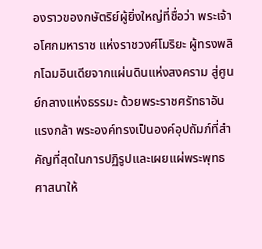องราวของกษัตริย์ผู้ยิ่งใหญ่ที่ชื่อว่า พระเจ้าอโศกมหาราช แห่งราชวงศ์โมริยะ ผู้ทรงพลิกโฉมอินเดียจากแผ่นดินแห่งสงคราม สู่ศูนย์กลางแห่งธรรมะ ด้วยพระราชศรัทธาอันแรงกล้า พระองค์ทรงเป็นองค์อุปถัมภ์ที่สำคัญที่สุดในการปฏิรูปและเผยแผ่พระพุทธศาสนาให้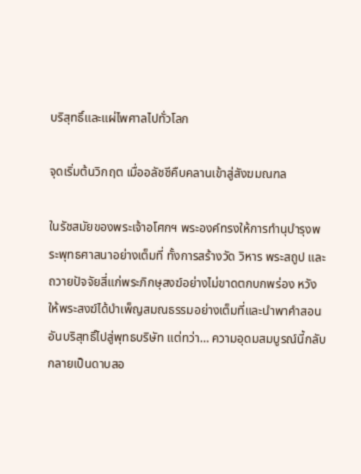บริสุทธิ์และแผ่ไพศาลไปทั่วโลก

จุดเริ่มต้นวิกฤต เมื่ออลัชชีคืบคลานเข้าสู่สังฆมณฑล

ในรัชสมัยของพระเจ้าอโศกฯ พระองค์ทรงให้การทำนุบำรุงพระพุทธศาสนาอย่างเต็มที่ ทั้งการสร้างวัด วิหาร พระสถูป และถวายปัจจัยสี่แก่พระภิกษุสงฆ์อย่างไม่ขาดตกบกพร่อง หวังให้พระสงฆ์ได้บำเพ็ญสมณธรรมอย่างเต็มที่และนำพาคำสอนอันบริสุทธิ์ไปสู่พุทธบริษัท แต่ทว่า… ความอุดมสมบูรณ์นี้กลับกลายเป็นดาบสอ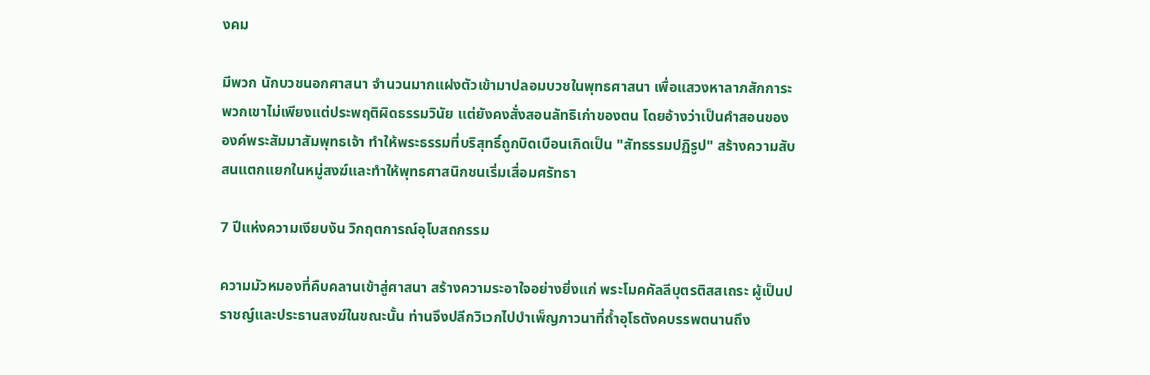งคม

มีพวก นักบวชนอกศาสนา จำนวนมากแฝงตัวเข้ามาปลอมบวชในพุทธศาสนา เพื่อแสวงหาลาภสักการะ พวกเขาไม่เพียงแต่ประพฤติผิดธรรมวินัย แต่ยังคงสั่งสอนลัทธิเก่าของตน โดยอ้างว่าเป็นคำสอนขององค์พระสัมมาสัมพุทธเจ้า ทำให้พระธรรมที่บริสุทธิ์ถูกบิดเบือนเกิดเป็น "สัทธรรมปฏิรูป" สร้างความสับสนแตกแยกในหมู่สงฆ์และทำให้พุทธศาสนิกชนเริ่มเสื่อมศรัทธา

7 ปีแห่งความเงียบงัน วิกฤตการณ์อุโบสถกรรม

ความมัวหมองที่คืบคลานเข้าสู่ศาสนา สร้างความระอาใจอย่างยิ่งแก่ พระโมคคัลลีบุตรติสสเถระ ผู้เป็นปราชญ์และประธานสงฆ์ในขณะนั้น ท่านจึงปลีกวิเวกไปบำเพ็ญภาวนาที่ถ้ำอุโธตังคบรรพตนานถึง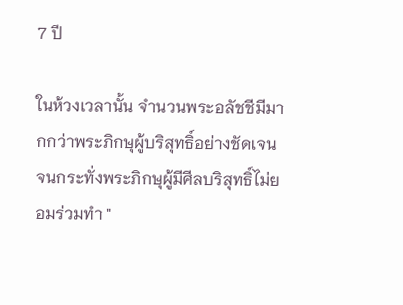7 ปี

ในห้วงเวลานั้น จำนวนพระอลัชชีมีมากกว่าพระภิกษุผู้บริสุทธิ์อย่างชัดเจน จนกระทั่งพระภิกษุผู้มีศีลบริสุทธิ์ไม่ยอมร่วมทำ "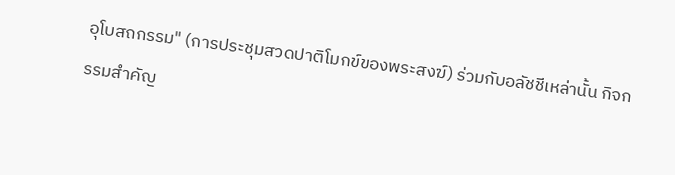อุโบสถกรรม" (การประชุมสวดปาติโมกข์ของพระสงฆ์) ร่วมกับอลัชชีเหล่านั้น กิจกรรมสำคัญ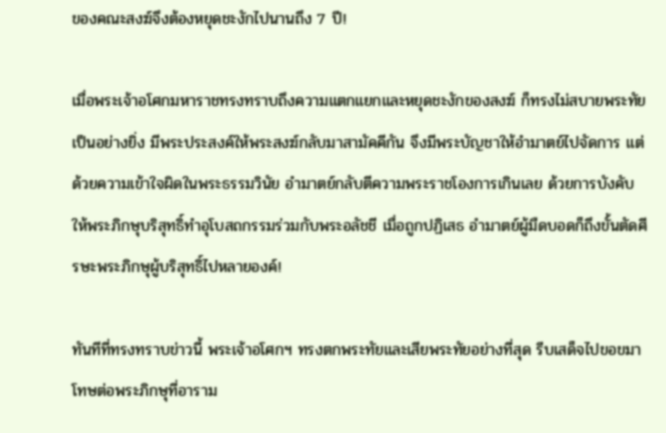ของคณะสงฆ์จึงต้องหยุดชะงักไปนานถึง 7 ปี!

เมื่อพระเจ้าอโศกมหาราชทรงทราบถึงความแตกแยกและหยุดชะงักของสงฆ์ ก็ทรงไม่สบายพระทัยเป็นอย่างยิ่ง มีพระประสงค์ให้พระสงฆ์กลับมาสามัคคีกัน จึงมีพระบัญชาให้อำมาตย์ไปจัดการ แต่ด้วยความเข้าใจผิดในพระธรรมวินัย อำมาตย์กลับตีความพระราชโองการเกินเลย ด้วยการบังคับให้พระภิกษุบริสุทธิ์ทำอุโบสถกรรมร่วมกับพระอลัชชี เมื่อถูกปฏิเสธ อำมาตย์ผู้มืดบอดก็ถึงขั้นตัดศีรษะพระภิกษุผู้บริสุทธิ์ไปหลายองค์!

ทันทีที่ทรงทราบข่าวนี้ พระเจ้าอโศกฯ ทรงตกพระทัยและเสียพระทัยอย่างที่สุด รีบเสด็จไปขอขมาโทษต่อพระภิกษุที่อาราม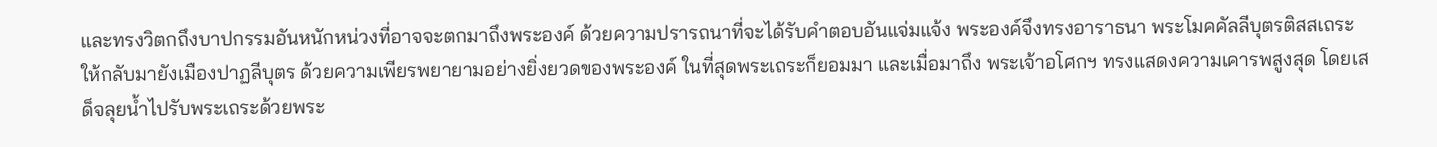และทรงวิตกถึงบาปกรรมอันหนักหน่วงที่อาจจะตกมาถึงพระองค์ ด้วยความปรารถนาที่จะได้รับคำตอบอันแจ่มแจ้ง พระองค์จึงทรงอาราธนา พระโมคคัลลีบุตรติสสเถระ ให้กลับมายังเมืองปาฏลีบุตร ด้วยความเพียรพยายามอย่างยิ่งยวดของพระองค์ ในที่สุดพระเถระก็ยอมมา และเมื่อมาถึง พระเจ้าอโศกฯ ทรงแสดงความเคารพสูงสุด โดยเสด็จลุยน้ำไปรับพระเถระด้วยพระ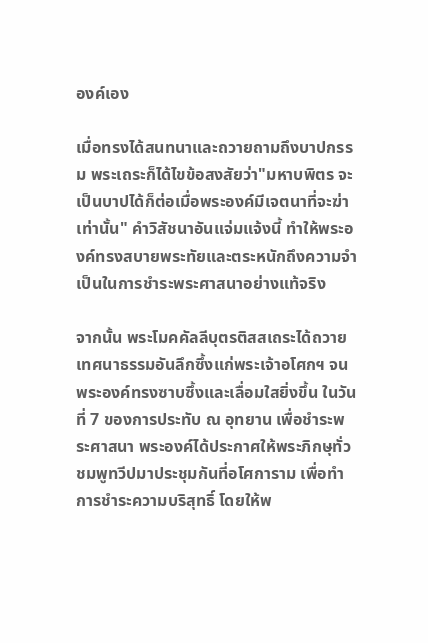องค์เอง

เมื่อทรงได้สนทนาและถวายถามถึงบาปกรรม พระเถระก็ได้ไขข้อสงสัยว่า"มหาบพิตร จะเป็นบาปได้ก็ต่อเมื่อพระองค์มีเจตนาที่จะฆ่าเท่านั้น" คำวิสัชนาอันแจ่มแจ้งนี้ ทำให้พระองค์ทรงสบายพระทัยและตระหนักถึงความจำเป็นในการชำระพระศาสนาอย่างแท้จริง

จากนั้น พระโมคคัลลีบุตรติสสเถระได้ถวายเทศนาธรรมอันลึกซึ้งแก่พระเจ้าอโศกฯ จนพระองค์ทรงซาบซึ้งและเลื่อมใสยิ่งขึ้น ในวันที่ 7 ของการประทับ ณ อุทยาน เพื่อชำระพระศาสนา พระองค์ได้ประกาศให้พระภิกษุทั่วชมพูทวีปมาประชุมกันที่อโศการาม เพื่อทำการชำระความบริสุทธิ์ โดยให้พ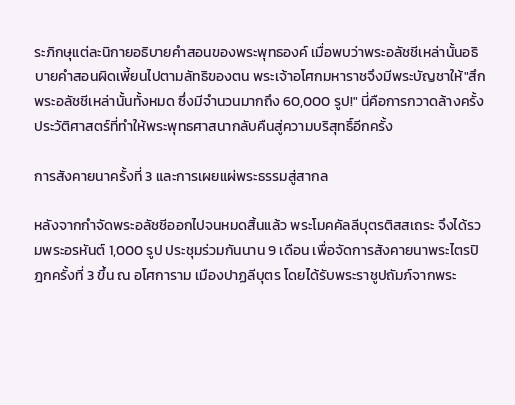ระภิกษุแต่ละนิกายอธิบายคำสอนของพระพุทธองค์ เมื่อพบว่าพระอลัชชีเหล่านั้นอธิบายคำสอนผิดเพี้ยนไปตามลัทธิของตน พระเจ้าอโศกมหาราชจึงมีพระบัญชาให้"สึกพระอลัชชีเหล่านั้นทั้งหมด ซึ่งมีจำนวนมากถึง 60,000 รูป!" นี่คือการกวาดล้างครั้งประวัติศาสตร์ที่ทำให้พระพุทธศาสนากลับคืนสู่ความบริสุทธิ์อีกครั้ง

การสังคายนาครั้งที่ 3 และการเผยแผ่พระธรรมสู่สากล

หลังจากกำจัดพระอลัชชีออกไปจนหมดสิ้นแล้ว พระโมคคัลลีบุตรติสสเถระ จึงได้รวมพระอรหันต์ 1,000 รูป ประชุมร่วมกันนาน 9 เดือน เพื่อจัดการสังคายนาพระไตรปิฎกครั้งที่ 3 ขึ้น ณ อโศการาม เมืองปาฏลีบุตร โดยได้รับพระราชูปถัมภ์จากพระ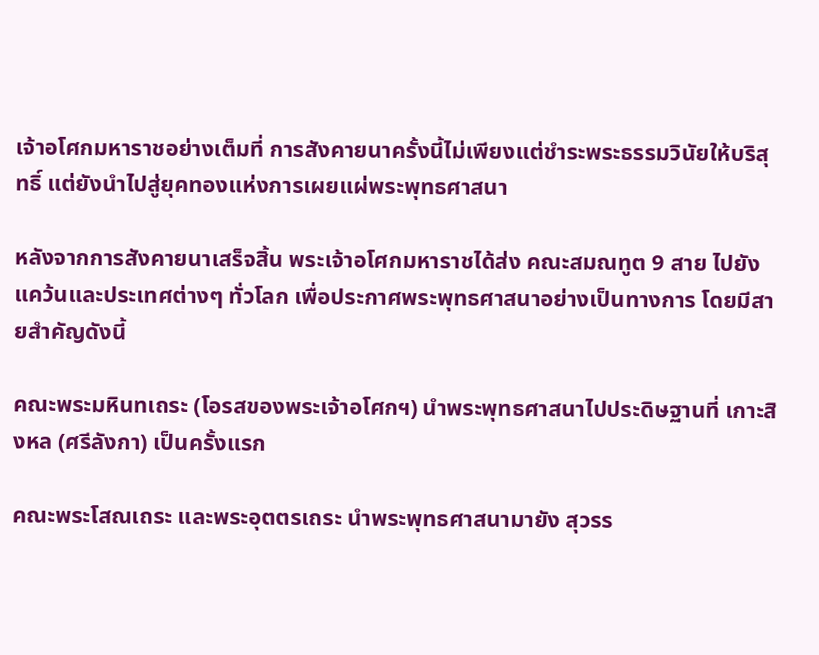เจ้าอโศกมหาราชอย่างเต็มที่ การสังคายนาครั้งนี้ไม่เพียงแต่ชำระพระธรรมวินัยให้บริสุทธิ์ แต่ยังนำไปสู่ยุคทองแห่งการเผยแผ่พระพุทธศาสนา

หลังจากการสังคายนาเสร็จสิ้น พระเจ้าอโศกมหาราชได้ส่ง คณะสมณทูต 9 สาย ไปยังแคว้นและประเทศต่างๆ ทั่วโลก เพื่อประกาศพระพุทธศาสนาอย่างเป็นทางการ โดยมีสายสำคัญดังนี้

คณะพระมหินทเถระ (โอรสของพระเจ้าอโศกฯ) นำพระพุทธศาสนาไปประดิษฐานที่ เกาะสิงหล (ศรีลังกา) เป็นครั้งแรก

คณะพระโสณเถระ และพระอุตตรเถระ นำพระพุทธศาสนามายัง สุวรร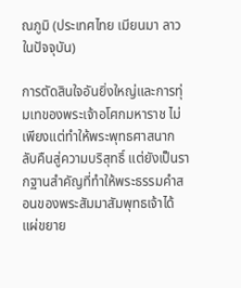ณภูมิ (ประเทศไทย เมียนมา ลาวในปัจจุบัน)

การตัดสินใจอันยิ่งใหญ่และการทุ่มเทของพระเจ้าอโศกมหาราช ไม่เพียงแต่ทำให้พระพุทธศาสนากลับคืนสู่ความบริสุทธิ์ แต่ยังเป็นรากฐานสำคัญที่ทำให้พระธรรมคำสอนของพระสัมมาสัมพุทธเจ้าได้แผ่ขยาย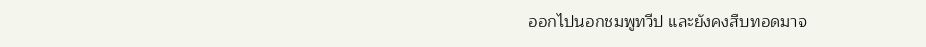ออกไปนอกชมพูทวีป และยังคงสืบทอดมาจ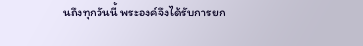นถึงทุกวันนี้ พระองค์จึงได้รับการยก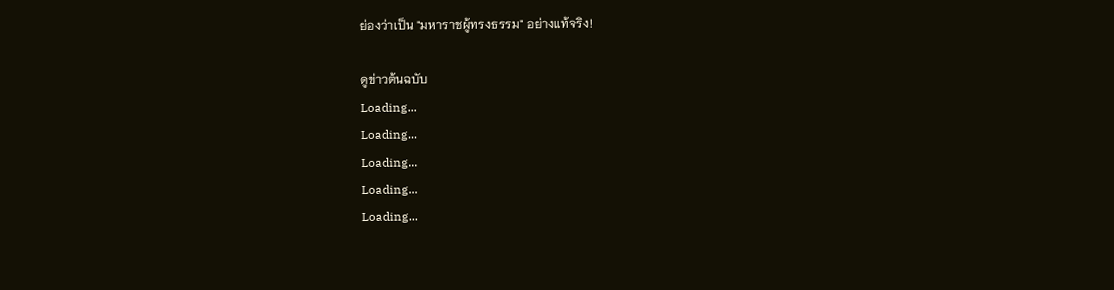ย่องว่าเป็น "มหาราชผู้ทรงธรรม" อย่างแท้จริง!

ดูข่าวต้นฉบับ
Loading...
Loading...
Loading...
Loading...
Loading...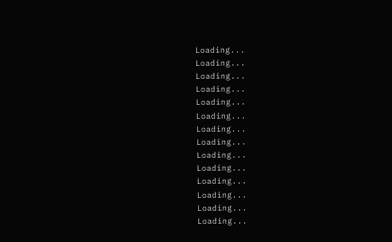Loading...
Loading...
Loading...
Loading...
Loading...
Loading...
Loading...
Loading...
Loading...
Loading...
Loading...
Loading...
Loading...
Loading...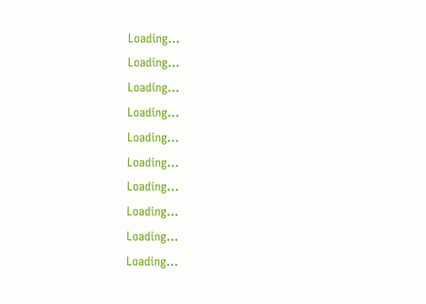Loading...
Loading...
Loading...
Loading...
Loading...
Loading...
Loading...
Loading...
Loading...
Loading...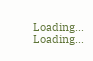Loading...
Loading...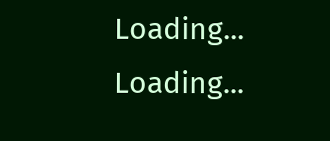Loading...
Loading...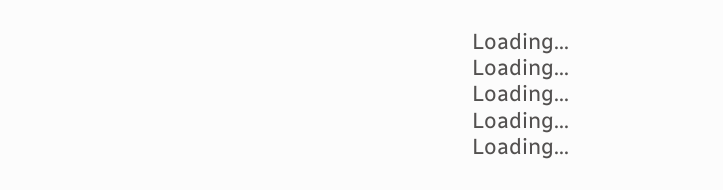Loading...
Loading...
Loading...
Loading...
Loading...